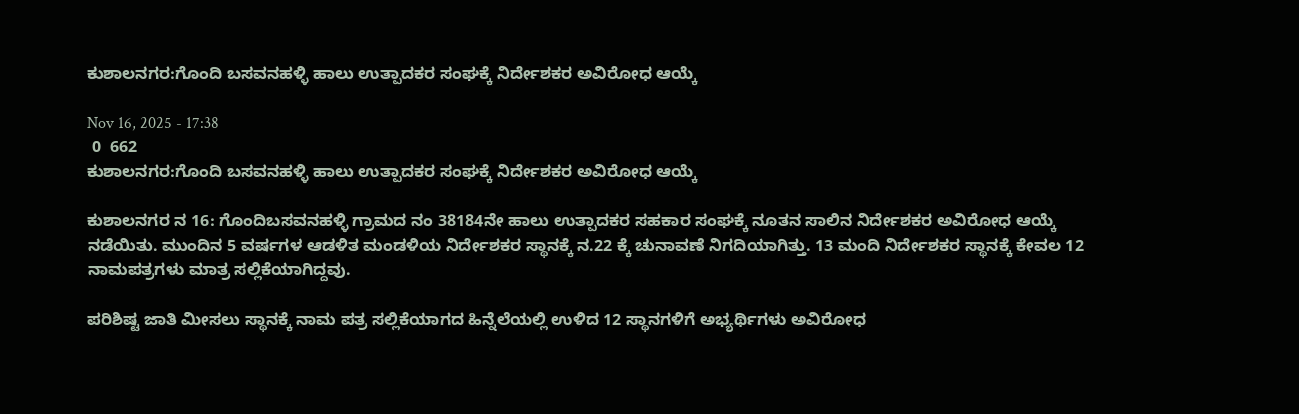ಕುಶಾಲನಗರ:ಗೊಂದಿ ಬಸವನಹಳ್ಳಿ ಹಾಲು ಉತ್ಪಾದಕರ ಸಂಘಕ್ಕೆ ನಿರ್ದೇಶಕರ ಅವಿರೋಧ ಆಯ್ಕೆ

Nov 16, 2025 - 17:38
 0  662
ಕುಶಾಲನಗರ:ಗೊಂದಿ ಬಸವನಹಳ್ಳಿ ಹಾಲು ಉತ್ಪಾದಕರ ಸಂಘಕ್ಕೆ ನಿರ್ದೇಶಕರ ಅವಿರೋಧ ಆಯ್ಕೆ

ಕುಶಾಲನಗರ ನ 16: ಗೊಂದಿಬಸವನಹಳ್ಳಿ ಗ್ರಾಮದ ನಂ 38184ನೇ ಹಾಲು ಉತ್ಪಾದಕರ ಸಹಕಾರ ಸಂಘಕ್ಕೆ ನೂತನ ಸಾಲಿನ ನಿರ್ದೇಶಕರ ಅವಿರೋಧ ಆಯ್ಕೆ ನಡೆಯಿತು. ಮುಂದಿನ 5 ವರ್ಷಗಳ ಆಡಳಿತ ಮಂಡಳಿಯ ನಿರ್ದೇಶಕರ ಸ್ಥಾನಕ್ಕೆ ನ.22 ಕ್ಕೆ ಚುನಾವಣೆ‌‌ ನಿಗದಿಯಾಗಿತ್ತು. 13 ಮಂದಿ ನಿರ್ದೇಶಕರ ಸ್ಥಾನಕ್ಕೆ ಕೇವಲ 12 ನಾಮಪತ್ರಗಳು ಮಾತ್ರ ಸಲ್ಲಿಕೆಯಾಗಿದ್ದವು.

ಪರಿಶಿಷ್ಟ ಜಾತಿ ಮೀಸಲು ಸ್ಥಾನಕ್ಕೆ ನಾಮ ಪತ್ರ ಸಲ್ಲಿಕೆಯಾಗದ ಹಿನ್ನೆಲೆಯಲ್ಲಿ ಉಳಿದ 12 ಸ್ಥಾನಗಳಿಗೆ ಅಭ್ಯರ್ಥಿಗಳು ಅವಿರೋಧ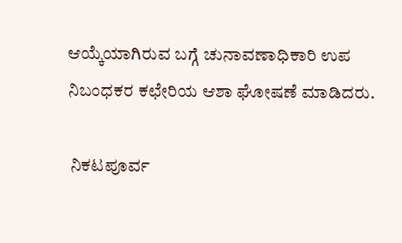ಆಯ್ಕೆಯಾಗಿರುವ ಬಗ್ಗೆ ಚುನಾವಣಾಧಿಕಾರಿ ಉಪ ನಿಬಂಧಕರ ಕಛೇರಿಯ ಆಶಾ ಘೋಷಣೆ ಮಾಡಿದರು.

 ನಿಕಟಪೂರ್ವ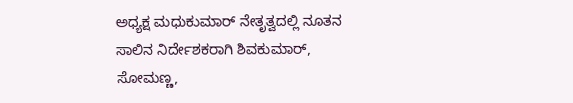ಅಧ್ಯಕ್ಷ ಮಧುಕುಮಾರ್ ನೇತೃತ್ವದಲ್ಲಿ ನೂತನ ಸಾಲಿನ ನಿರ್ದೇಶಕರಾಗಿ ಶಿವಕುಮಾರ್, ಸೋಮಣ್ಣ,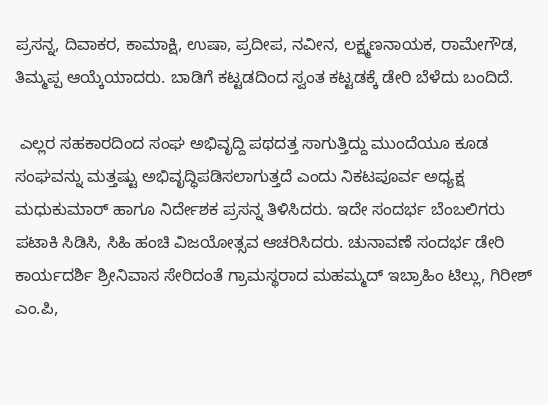ಪ್ರಸನ್ನ, ದಿವಾಕರ, ಕಾಮಾಕ್ಷಿ, ಉಷಾ, ಪ್ರದೀಪ, ನವೀನ, ಲಕ್ಷ್ಮಣನಾಯಕ, ರಾಮೇಗೌಡ, ತಿಮ್ಮಪ್ಪ ಆಯ್ಕೆಯಾದರು. ಬಾಡಿಗೆ ಕಟ್ಟಡದಿಂದ ಸ್ವಂತ ಕಟ್ಟಡಕ್ಕೆ ಡೇರಿ ಬೆಳೆದು ಬಂದಿದೆ.

 ಎಲ್ಲರ ಸಹಕಾರದಿಂದ ಸಂಘ ಅಭಿವೃದ್ದಿ ಪಥದತ್ತ ಸಾಗುತ್ತಿದ್ದು ಮುಂದೆಯೂ ಕೂಡ ಸಂಘವನ್ನು ಮತ್ತಷ್ಟು ಅಭಿವೃದ್ಧಿಪಡಿಸಲಾಗುತ್ತದೆ ಎಂದು ನಿಕಟಪೂರ್ವ ಅಧ್ಯಕ್ಷ ಮಧುಕುಮಾರ್ ಹಾಗೂ ನಿರ್ದೇಶಕ ಪ್ರಸನ್ನ ತಿಳಿಸಿದರು. ಇದೇ ಸಂದರ್ಭ ಬೆಂಬಲಿಗರು ಪಟಾಕಿ ಸಿಡಿಸಿ, ಸಿಹಿ ಹಂಚಿ ವಿಜಯೋತ್ಸವ ಆಚರಿಸಿದರು. ಚುನಾವಣೆ ಸಂದರ್ಭ ಡೇರಿ ಕಾರ್ಯದರ್ಶಿ ಶ್ರೀನಿವಾಸ ಸೇರಿದಂತೆ ಗ್ರಾಮಸ್ಥರಾದ ಮಹಮ್ಮದ್ ಇಬ್ರಾಹಿಂ ಟಿಲ್ಲು, ಗಿರೀಶ್ ಎಂ.ಪಿ,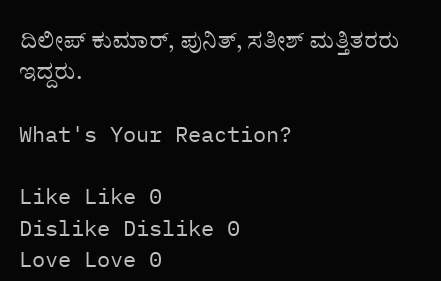ದಿಲೀಪ್ ಕುಮಾರ್, ಪುನಿತ್, ಸತೀಶ್ ಮತ್ತಿತರರು ಇದ್ದರು.

What's Your Reaction?

Like Like 0
Dislike Dislike 0
Love Love 0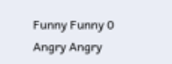Funny Funny 0
Angry Angry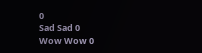0
Sad Sad 0
Wow Wow 0